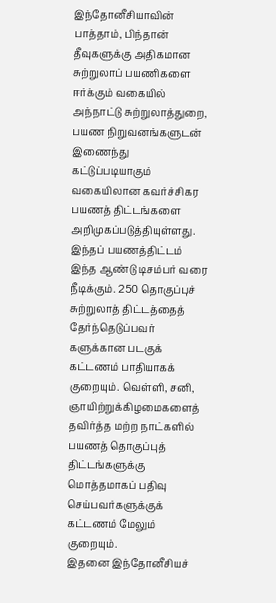இந்தோனீசியாவின் பாத்தாம், பிந்தான் தீவுகளுக்கு அதிகமான சுற்றுலாப் பயணிகளை ஈர்க்கும் வகையில் அந்நாட்டு சுற்றுலாத்துறை, பயண நிறுவனங்களுடன் இணைந்து கட்டுப்படியாகும் வகையிலான கவர்ச்சிகர பயணத் திட்டங்களை அறிமுகப்படுத்தியுள்ளது. இந்தப் பயணத்திட்டம் இந்த ஆண்டு டிசம்பர் வரை நீடிக்கும். 250 தொகுப்புச் சுற்றுலாத் திட்டத்தைத் தேர்ந்தெடுப்பவர் களுக்கான படகுக் கட்டணம் பாதியாகக் குறையும். வெள்ளி, சனி, ஞாயிற்றுக்கிழமைகளைத் தவிர்த்த மற்ற நாட்களில் பயணத் தொகுப்புத் திட்டங்களுக்கு மொத்தமாகப் பதிவு செய்பவர்களுக்குக் கட்டணம் மேலும் குறையும்.
இதனை இந்தோனீசியச்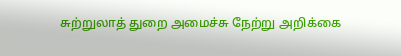சுற்றுலாத் துறை அமைச்சு நேற்று அறிக்கை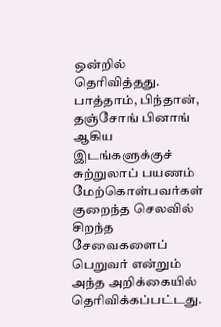ஒன்றில் தெரிவித்தது. பாத்தாம், பிந்தான், தஞ்சோங் பினாங் ஆகிய இடங்களுக்குச் சுற்றுலாப் பயணம் மேற்கொள்பவர்கள் குறைந்த செலவில் சிறந்த சேவைகளைப் பெறுவர் என்றும் அந்த அறிக்கையில் தெரிவிக்கப்பட்டது.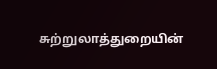சுற்றுலாத்துறையின்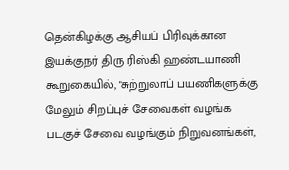தென்கிழக்கு ஆசியப் பிரிவுக்கான இயக்குநர் திரு ரிஸ்கி ஹண்டயாணி கூறுகையில், "சுற்றுலாப் பயணிகளுக்கு மேலும் சிறப்புச் சேவைகள் வழங்க படகுச் சேவை வழங்கும் நிறுவனங்கள்,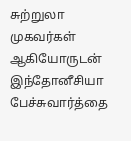சுற்றுலா முகவர்கள் ஆகியோருடன் இந்தோனீசியா பேச்சுவார்த்தை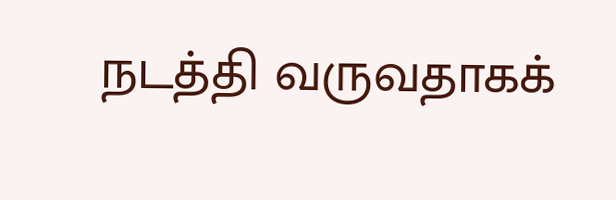நடத்தி வருவதாகக்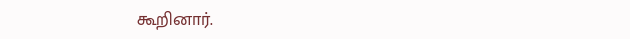கூறினார்.